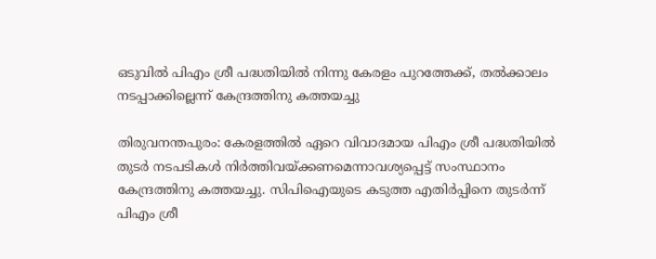ഒടുവില്‍ പിഎം ശ്രീ പദ്ധതിയില്‍ നിന്നു കേരളം പുറത്തേക്ക്, തല്‍ക്കാലം നടപ്പാക്കില്ലെന്ന്‌ കേന്ദ്രത്തിനു കത്തയച്ചു

തിരുവനന്തപുരം: കേരളത്തില്‍ ഏറെ വിവാദമായ പിഎം ശ്രീ പദ്ധതിയില്‍ തുടര്‍ നടപടികള്‍ നിര്‍ത്തിവയ്ക്കണമെന്നാവശ്യപ്പെട്ട് സംസ്ഥാനം കേന്ദ്രത്തിനു കത്തയച്ചു. സിപിഐയുടെ കടുത്ത എതിര്‍പ്പിനെ തുടര്‍ന്ന് പിഎം ശ്രീ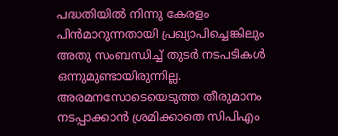പദ്ധതിയില്‍ നിന്നു കേരളം പിന്‍മാറുന്നതായി പ്രഖ്യാപിച്ചെങ്കിലും അതു സംബന്ധിച്ച് തുടര്‍ നടപടികള്‍ ഒന്നുമുണ്ടായിരുന്നില്ല. അരമനസോടെയെടുത്ത തീരുമാനം നടപ്പാക്കാന്‍ ശ്രമിക്കാതെ സിപിഎം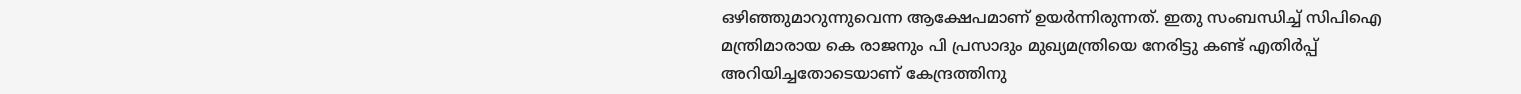ഒഴിഞ്ഞുമാറുന്നുവെന്ന ആക്ഷേപമാണ് ഉയര്‍ന്നിരുന്നത്. ഇതു സംബന്ധിച്ച് സിപിഐ മന്ത്രിമാരായ കെ രാജനും പി പ്രസാദും മുഖ്യമന്ത്രിയെ നേരിട്ടു കണ്ട് എതിര്‍പ്പ് അറിയിച്ചതോടെയാണ് കേന്ദ്രത്തിനു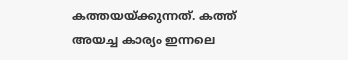കത്തയയ്ക്കുന്നത്. കത്ത് അയച്ച കാര്യം ഇന്നലെ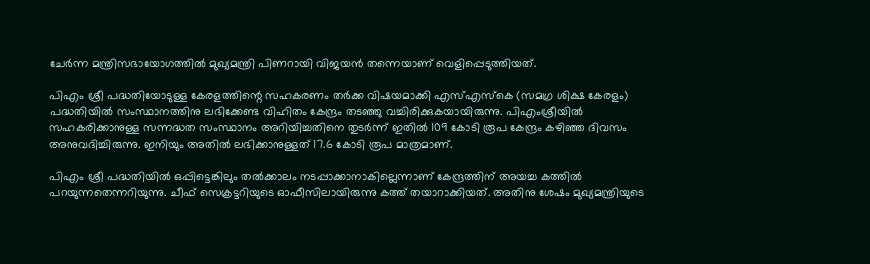ചേര്‍ന്ന മന്ത്രിസഭായോഗത്തില്‍ മുഖ്യമന്ത്രി പിണറായി വിജയന്‍ തന്നെയാണ് വെളിപ്പെടുത്തിയത്.

പിഎം ശ്രീ പദ്ധതിയോടുള്ള കേരളത്തിന്റെ സഹകരണം തര്‍ക്ക വിഷയമാക്കി എസ്എസ്‌കെ (സമഗ്ര ശിക്ഷ കേരളം) പദ്ധതിയില്‍ സംസ്ഥാനത്തിനു ലഭിക്കേണ്ട വിഹിതം കേന്ദ്രം തടഞ്ഞു വച്ചിരിക്കുകയായിരുന്നു. പിഎംശ്രീയില്‍ സഹകരിക്കാനുള്ള സന്നദ്ധത സംസ്ഥാനം അറിയിച്ചതിനെ തുടര്‍ന്ന് ഇതില്‍ 109 കോടി രൂപ കേന്ദ്രം കഴിഞ്ഞ ദിവസം അനുവദിച്ചിരുന്നു. ഇനിയും അതില്‍ ലഭിക്കാനുള്ളത് 17.6 കോടി രൂപ മാത്രമാണ്.

പിഎം ശ്രീ പദ്ധതിയില്‍ ഒപ്പിട്ടെങ്കിലും തല്‍ക്കാലം നടപ്പാക്കാനാകില്ലെന്നാണ് കേന്ദ്രത്തിന് അയച്ച കത്തില്‍ പറയുന്നതെന്നറിയുന്നു. ചീഫ് സെക്രട്ടറിയുടെ ഓഫീസിലായിരുന്നു കത്ത് തയാറാക്കിയത്. അതിനു ശേഷം മുഖ്യമന്ത്രിയുടെ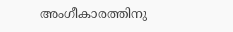അംഗീകാരത്തിനു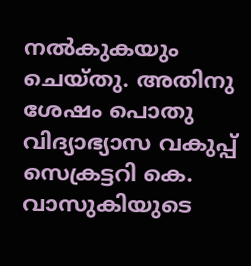നല്‍കുകയും ചെയ്തു. അതിനു ശേഷം പൊതു വിദ്യാഭ്യാസ വകുപ്പ് സെക്രട്ടറി കെ. വാസുകിയുടെ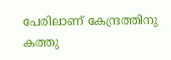പേരിലാണ് കേന്ദ്രത്തിനു കത്തു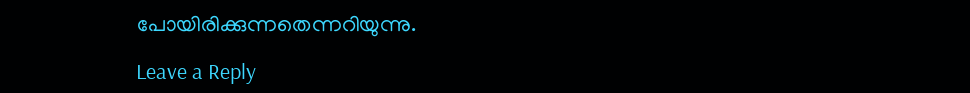പോയിരിക്കുന്നതെന്നറിയുന്നു.

Leave a Reply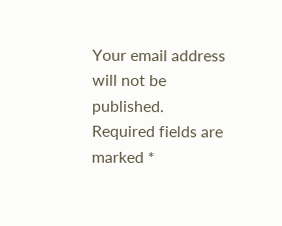Your email address will not be published. Required fields are marked *